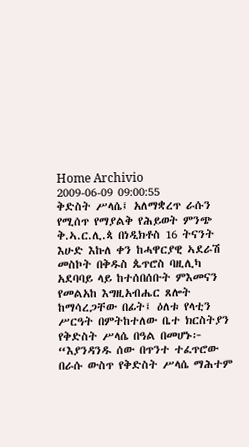Home Archivio
2009-06-09 09:00:55
ቅድስት ሥላሴ፤ አለማቋረጥ ራሱን የሚሰጥ የማያልቅ የሕይወት ምንጭ
ቅ.ኣ.ር.ሊ.ጳ በነዲክቶስ 16 ትናንት እሁድ እኩለ ቀን ከሓዋርያዊ ኣደራሽ መስኮት በቅዱስ ጴጥሮስ ባዚሊካ አደባባይ ላይ ከተሰበሰቡት ምእመናን የመልአከ እግዚአብሔር ጸሎት ከማሳረጋቸው በፊት፤ ዕለቱ የላቲን ሥርዓት በምትከተለው ቤተ ክርስትያን የቅድስት ሥላሴ በዓል በመሆኑ፦ “እያንዳንዱ ሰው በጥንተ ተፈጥሮው በራሱ ውስጥ የቅድስት ሥላሴ ማሕተም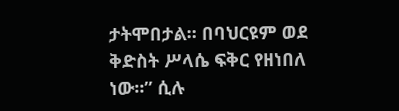ታትሞበታል። በባህርዩም ወደ ቅድስት ሥላሴ ፍቅር የዘነበለ ነው።” ሲሉ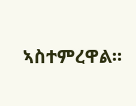ኣስተምረዋል።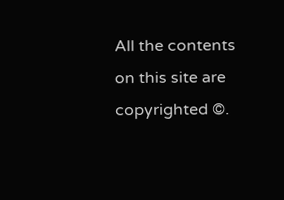All the contents on this site are copyrighted ©.